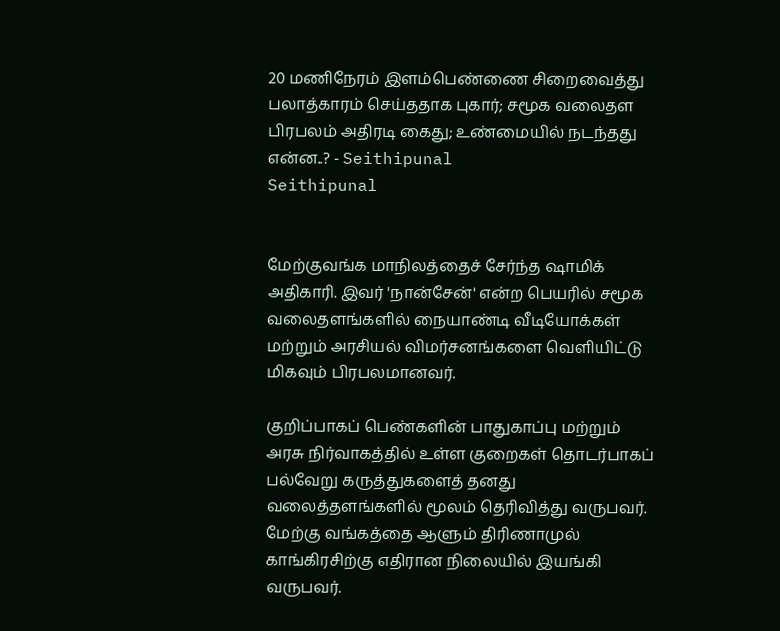20 மணிநேரம் இளம்பெண்ணை சிறைவைத்து பலாத்காரம் செய்ததாக புகார்; சமூக வலைதள பிரபலம் அதிரடி கைது; உண்மையில் நடந்தது என்ன..? - Seithipunal
Seithipunal


மேற்குவங்க மாநிலத்தைச் சேர்ந்த ஷாமிக் அதிகாரி. இவர் 'நான்சேன்' என்ற பெயரில் சமூக வலைதளங்களில் நையாண்டி வீடியோக்கள் மற்றும் அரசியல் விமர்சனங்களை வெளியிட்டு மிகவும் பிரபலமானவர்.

குறிப்பாகப் பெண்களின் பாதுகாப்பு மற்றும் அரசு நிர்வாகத்தில் உள்ள குறைகள் தொடர்பாகப் பல்வேறு கருத்துகளைத் தனது வலைத்தளங்களில் மூலம் தெரிவித்து வருபவர். மேற்கு வங்கத்தை ஆளும் திரிணாமுல் காங்கிரசிற்கு எதிரான நிலையில் இயங்கி வருபவர்.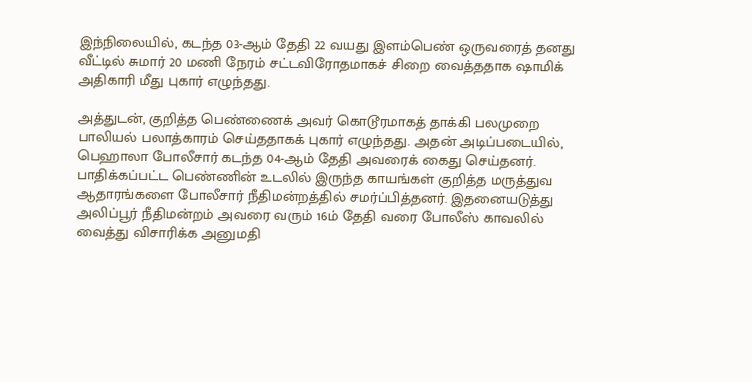இந்நிலையில், கடந்த 03-ஆம் தேதி 22 வயது இளம்பெண் ஒருவரைத் தனது வீட்டில் சுமார் 20 மணி நேரம் சட்டவிரோதமாகச் சிறை வைத்ததாக ஷாமிக் அதிகாரி மீது புகார் எழுந்தது.

அத்துடன், குறித்த பெண்ணைக் அவர் கொடூரமாகத் தாக்கி பலமுறை பாலியல் பலாத்காரம் செய்ததாகக் புகார் எழுந்தது. அதன் அடிப்படையில், பெஹாலா போலீசார் கடந்த 04-ஆம் தேதி அவரைக் கைது செய்தனர். பாதிக்கப்பட்ட பெண்ணின் உடலில் இருந்த காயங்கள் குறித்த மருத்துவ ஆதாரங்களை போலீசார் நீதிமன்றத்தில் சமர்ப்பித்தனர். இதனையடுத்து அலிப்பூர் நீதிமன்றம் அவரை வரும் 16ம் தேதி வரை போலீஸ் காவலில் வைத்து விசாரிக்க அனுமதி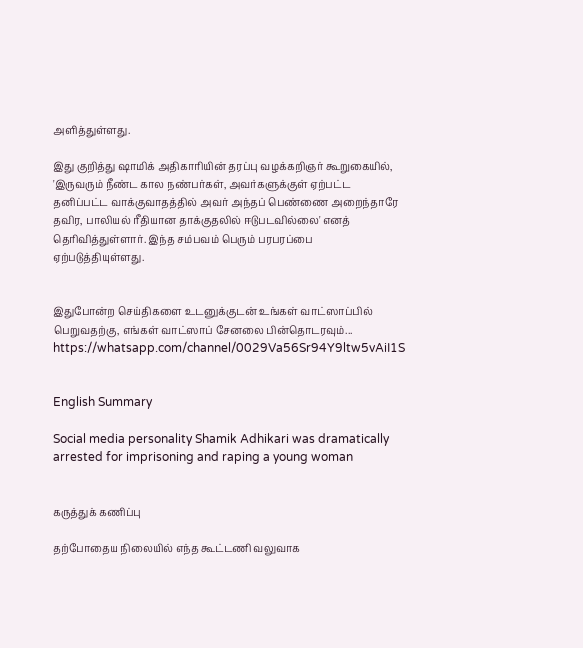அளித்துள்ளது.

இது குறித்து ஷாமிக் அதிகாரியின் தரப்பு வழக்கறிஞர் கூறுகையில், 'இருவரும் நீண்ட கால நண்பர்கள், அவர்களுக்குள் ஏற்பட்ட தனிப்பட்ட வாக்குவாதத்தில் அவர் அந்தப் பெண்ணை அறைந்தாரே தவிர, பாலியல் ரீதியான தாக்குதலில் ஈடுபடவில்லை' எனத் தெரிவித்துள்ளார். இந்த சம்பவம் பெரும் பரபரப்பை ஏற்படுத்தியுள்ளது.


இதுபோன்ற செய்திகளை உடனுக்குடன் உங்கள் வாட்ஸாப்பில் பெறுவதற்கு, எங்கள் வாட்ஸாப் சேனலை பின்தொடரவும்... https://whatsapp.com/channel/0029Va56Sr94Y9ltw5vAiI1S


English Summary

Social media personality Shamik Adhikari was dramatically arrested for imprisoning and raping a young woman


கருத்துக் கணிப்பு

தற்போதைய நிலையில் எந்த கூட்டணி வலுவாக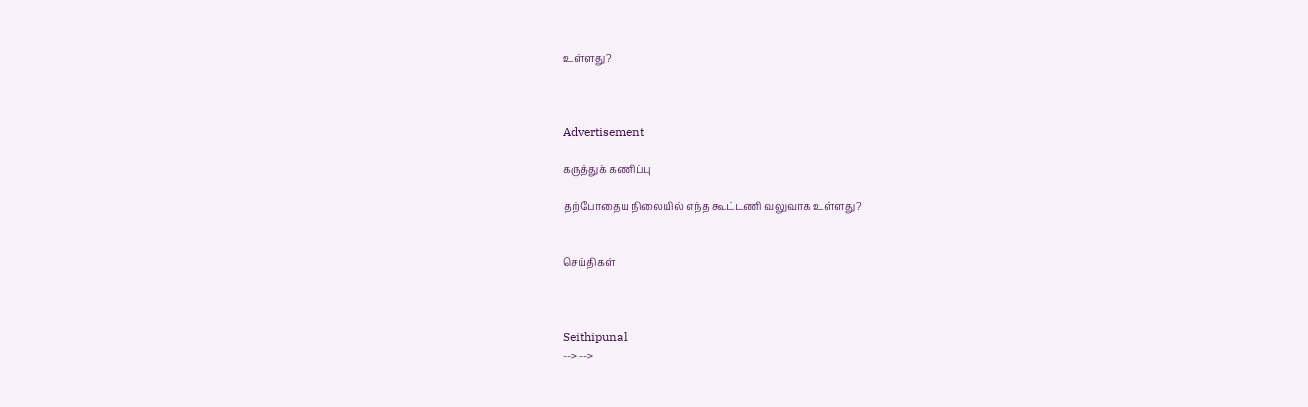உள்ளது?



Advertisement

கருத்துக் கணிப்பு

தற்போதைய நிலையில் எந்த கூட்டணி வலுவாக உள்ளது?


செய்திகள்



Seithipunal
--> -->